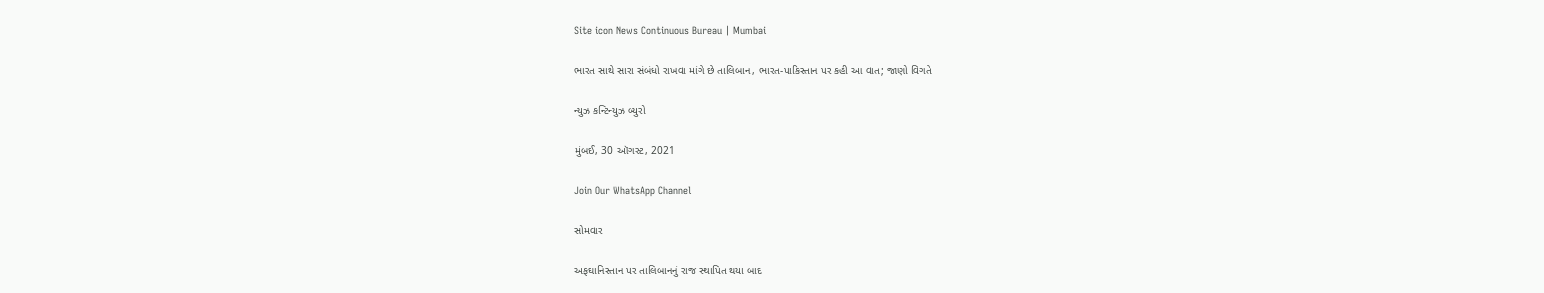Site icon News Continuous Bureau | Mumbai

ભારત સાથે સારા સંબંધો રાખવા માંગે છે તાલિબાન, ભારત-પાકિસ્તાન પર કહી આ વાત; જાણો વિગતે

ન્યુઝ કન્ટિન્યુઝ બ્યુરો

મુંબઈ, 30 ઑગસ્ટ, 2021

Join Our WhatsApp Channel

સોમવાર

અફઘાનિસ્તાન પર તાલિબાનનું રાજ સ્થાપિત થયા બાદ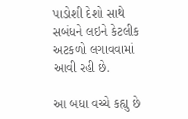પાડોશી દેશો સાથે સબંધને લઇને કેટલીક અટકળો લગાવવામાં આવી રહી છે.

આ બધા વચ્ચે કહ્યુ છે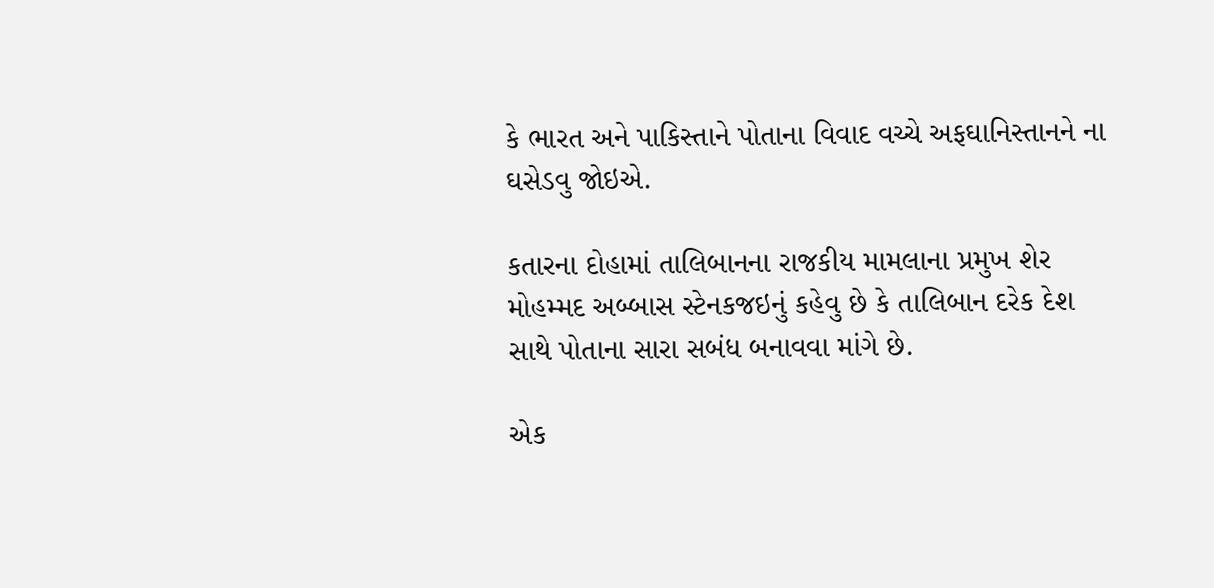કે ભારત અને પાકિસ્તાને પોતાના વિવાદ વચ્ચે અફઘાનિસ્તાનને ના ઘસેડવુ જોઇએ.

કતારના દોહામાં તાલિબાનના રાજકીય મામલાના પ્રમુખ શેર મોહમ્મદ અબ્બાસ સ્ટેનકજઇનું કહેવુ છે કે તાલિબાન દરેક દેશ સાથે પોતાના સારા સબંધ બનાવવા માંગે છે.

એક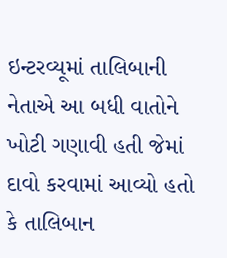ઇન્ટરવ્યૂમાં તાલિબાની નેતાએ આ બધી વાતોને ખોટી ગણાવી હતી જેમાં દાવો કરવામાં આવ્યો હતો કે તાલિબાન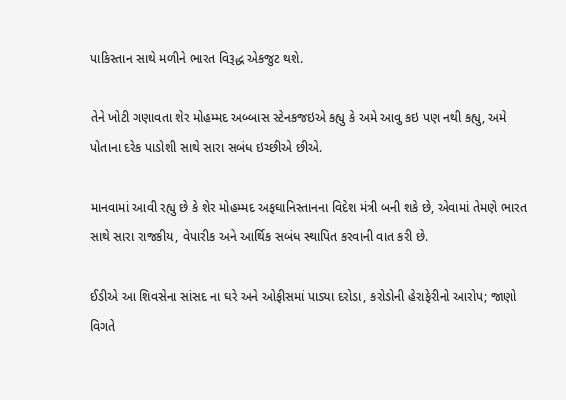પાકિસ્તાન સાથે મળીને ભારત વિરૂદ્ધ એકજુટ થશે.

તેને ખોટી ગણાવતા શેર મોહમ્મદ અબ્બાસ સ્ટેનકજઇએ કહ્યુ કે અમે આવુ કઇ પણ નથી કહ્યુ, અમે પોતાના દરેક પાડોશી સાથે સારા સબંધ ઇચ્છીએ છીએ.

માનવામાં આવી રહ્યુ છે કે શેર મોહમ્મદ અફઘાનિસ્તાનના વિદેશ મંત્રી બની શકે છે, એવામાં તેમણે ભારત સાથે સારા રાજકીય, વેપારીક અને આર્થિક સબંધ સ્થાપિત કરવાની વાત કરી છે.

ઈડીએ આ શિવસેના સાંસદ ના ઘરે અને ઓફીસમાં પાડ્યા દરોડા, કરોડોની હેરાફેરીનો આરોપ; જાણો વિગતે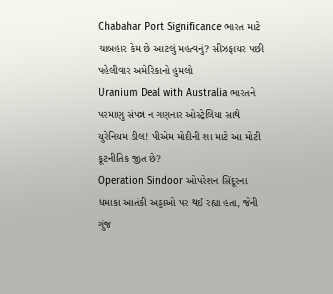Chabahar Port Significance ભારત માટે ચાબહાર કેમ છે આટલું મહત્વનું? સીઝફાયર પછી પહેલીવાર અમેરિકાનો હુમલો
Uranium Deal with Australia ભારતને પરમાણુ સંપન્ન ન ગણનાર ઓસ્ટ્રેલિયા સાથે યુરેનિયમ ડીલ! પીએમ મોદીની શા માટે આ મોટી કૂટનીતિક જીત છે?
Operation Sindoor ઓપરેશન સિંદૂરના ધમાકા આતંકી અડ્ડાઓ પર થઈ રહ્યા હતા, જેની ગુંજ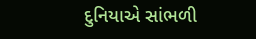દુનિયાએ સાંભળી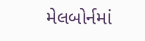મેલબોર્નમાં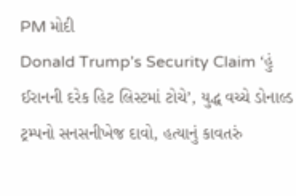PM મોદી
Donald Trump’s Security Claim ‘હું ઈરાનની દરેક હિટ લિસ્ટમાં ટોચે’, યુદ્ધ વચ્ચે ડોનાલ્ડ ટ્રમ્પનો સનસનીખેજ દાવો, હત્યાનું કાવતરું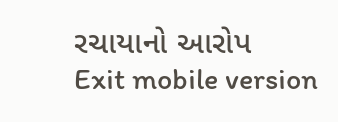રચાયાનો આરોપ
Exit mobile version